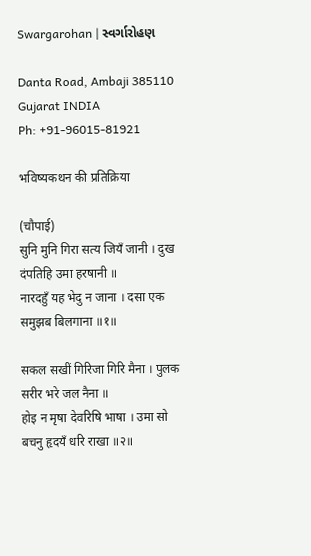Swargarohan | સ્વર્ગારોહણ

Danta Road, Ambaji 385110
Gujarat INDIA
Ph: +91-96015-81921

भविष्यकथन की प्रतिक्रिया

(चौपाई)
सुनि मुनि गिरा सत्य जियँ जानी । दुख दंपतिहि उमा हरषानी ॥
नारदहुँ यह भेदु न जाना । दसा एक समुझब बिलगाना ॥१॥

सकल सखीं गिरिजा गिरि मैना । पुलक सरीर भरे जल नैना ॥
होइ न मृषा देवरिषि भाषा । उमा सो बचनु हृदयँ धरि राखा ॥२॥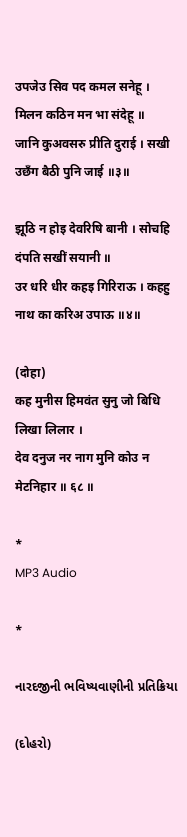उपजेउ सिव पद कमल सनेहू । मिलन कठिन मन भा संदेहू ॥
जानि कुअवसरु प्रीति दुराई । सखी उछँग बैठी पुनि जाई ॥३॥

झूठि न होइ देवरिषि बानी । सोचहि दंपति सखीं सयानी ॥
उर धरि धीर कहइ गिरिराऊ । कहहु नाथ का करिअ उपाऊ ॥४॥

(दोहा)
कह मुनीस हिमवंत सुनु जो बिधि लिखा लिलार ।
देव दनुज नर नाग मुनि कोउ न मेटनिहार ॥ ६८ ॥

*
MP3 Audio

*

નારદજીની ભવિષ્યવાણીની પ્રતિક્રિયા

(દોહરો)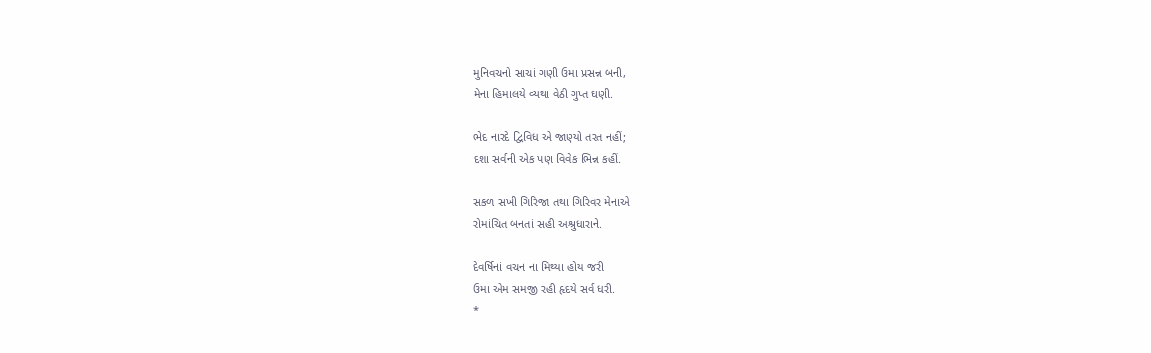મુનિવચનો સાચાં ગણી ઉમા પ્રસન્ન બની,
મેના હિમાલયે વ્યથા વેઠી ગુપ્ત ઘણી.

ભેદ નારદે દ્વિવિધ એ જાણ્યો તરત નહીં;
દશા સર્વની એક પણ વિવેક ભિન્ન કહીં.

સકળ સખી ગિરિજા તથા ગિરિવર મેનાએ
રોમાંચિત બનતાં સહી અશ્રુધારાને.

દેવર્ષિનાં વચન ના મિથ્યા હોય જરી
ઉમા એમ સમજી રહી હૃદયે સર્વ ધરી.
*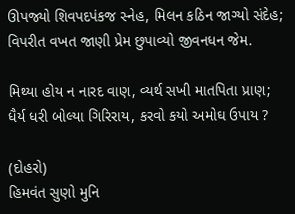ઊપજ્યો શિવપદપંકજ સ્નેહ, મિલન કઠિન જાગ્યો સંદેહ;
વિપરીત વખત જાણી પ્રેમ છુપાવ્યો જીવનધન જેમ.

મિથ્યા હોય ન નારદ વાણ, વ્યર્થ સખી માતપિતા પ્રાણ;
ધૈર્ય ધરી બોલ્યા ગિરિરાય, કરવો કયો અમોઘ ઉપાય ?

(દોહરો)
હિમવંત સુણો મુનિ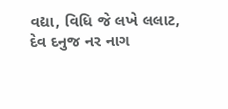વદ્યા, વિધિ જે લખે લલાટ,
દેવ દનુજ નર નાગ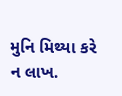મુનિ મિથ્યા કરે ન લાખ.